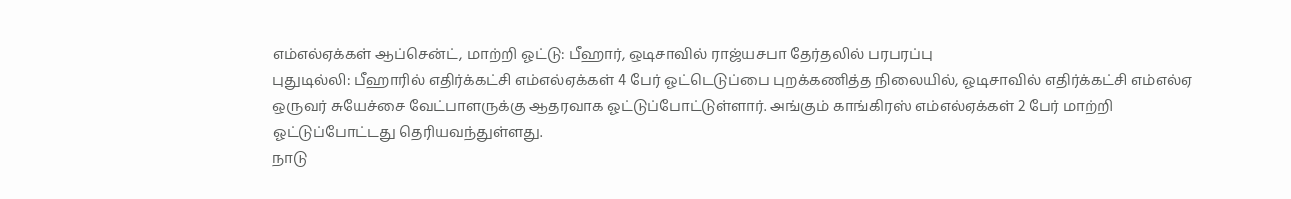எம்எல்ஏக்கள் ஆப்சென்ட், மாற்றி ஓட்டு: பீஹார், ஒடிசாவில் ராஜ்யசபா தேர்தலில் பரபரப்பு
புதுடில்லி: பீஹாரில் எதிர்க்கட்சி எம்எல்ஏக்கள் 4 பேர் ஓட்டெடுப்பை புறக்கணித்த நிலையில், ஓடிசாவில் எதிர்க்கட்சி எம்எல்ஏ ஒருவர் சுயேச்சை வேட்பாளருக்கு ஆதரவாக ஓட்டுப்போட்டுள்ளார். அங்கும் காங்கிரஸ் எம்எல்ஏக்கள் 2 பேர் மாற்றி ஓட்டுப்போட்டது தெரியவந்துள்ளது.
நாடு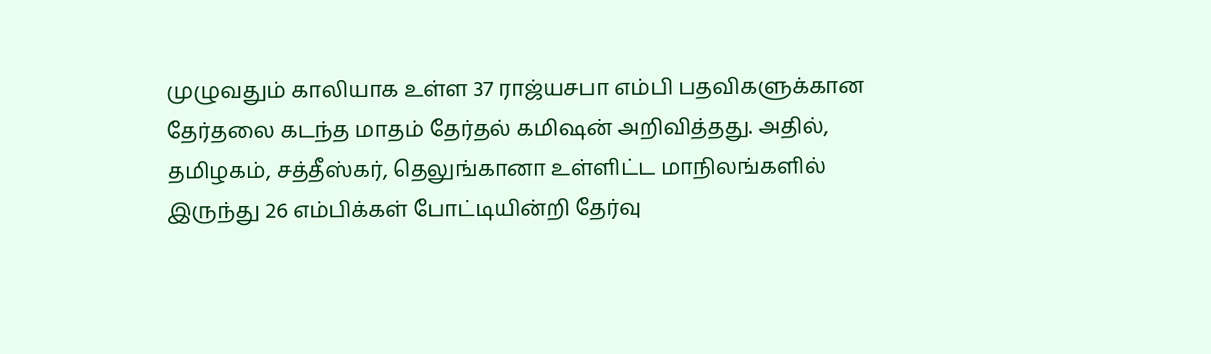முழுவதும் காலியாக உள்ள 37 ராஜ்யசபா எம்பி பதவிகளுக்கான தேர்தலை கடந்த மாதம் தேர்தல் கமிஷன் அறிவித்தது. அதில், தமிழகம், சத்தீஸ்கர், தெலுங்கானா உள்ளிட்ட மாநிலங்களில் இருந்து 26 எம்பிக்கள் போட்டியின்றி தேர்வு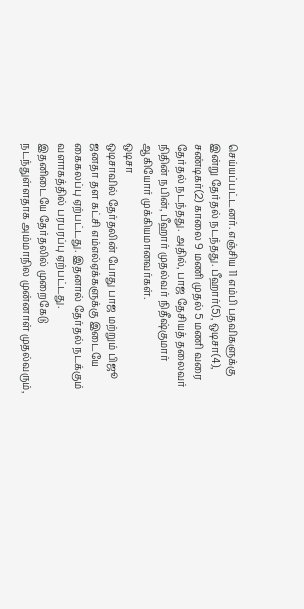செய்யப்பட்டனர். எஞ்சிய 11 எம்பி பதவிகளுக்கு இன்று தேர்தல் நடந்தது. பீஹார்(5), ஒடிசா(4), சண்டிகர்(2) காலை 9 மணி முதல் 5 மணி வரை தேர்தல் நடந்தது. அதில், பாஜ தேசியத் தலைவர் நிதின் நபின், பீஹார் முதல்வர் நிதீஷ்குமார் ஆகியோர் முக்கியமானவர்கள்.
ஒடிசா
ஒடிசாவில் தேர்தலின் போது பாஜ மற்றும் பிஜூ ஜனதா தள கட்சி எம்எல்ஏக்களுக்கு இடையே கைகலப்பு ஏற்பட்டது. இதனால் தேர்தல் நடக்கும் வளாகத்தில் பரபரப்பு ஏற்பட்டது.
இதனிடையே தேர்தலில் முறைகேடு நடந்துள்ளதாக அம்மாநில முன்னாள் முதல்வரும்,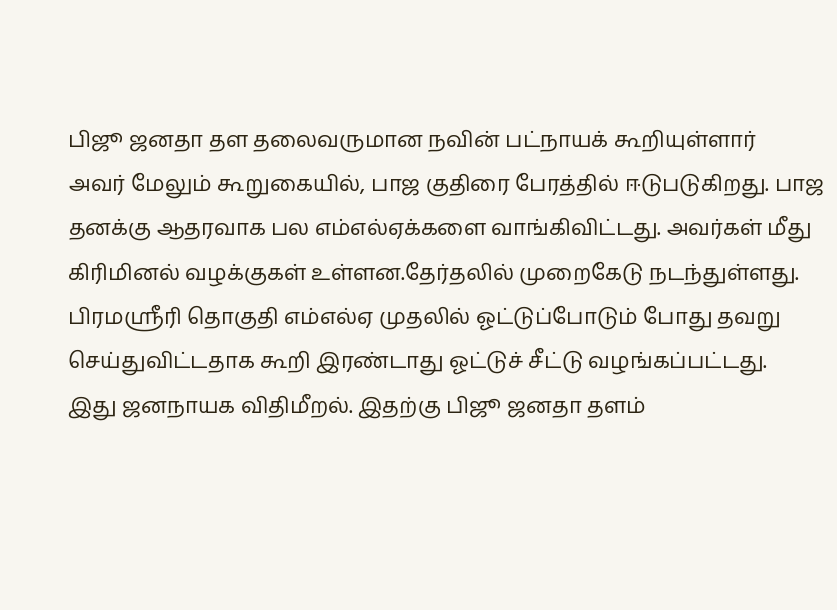பிஜூ ஜனதா தள தலைவருமான நவின் பட்நாயக் கூறியுள்ளார்
அவர் மேலும் கூறுகையில், பாஜ குதிரை பேரத்தில் ஈடுபடுகிறது. பாஜ தனக்கு ஆதரவாக பல எம்எல்ஏக்களை வாங்கிவிட்டது. அவர்கள் மீது கிரிமினல் வழக்குகள் உள்ளன.தேர்தலில் முறைகேடு நடந்துள்ளது. பிரமஸ்ரீரி தொகுதி எம்எல்ஏ முதலில் ஓட்டுப்போடும் போது தவறு செய்துவிட்டதாக கூறி இரண்டாது ஓட்டுச் சீட்டு வழங்கப்பட்டது.
இது ஜனநாயக விதிமீறல். இதற்கு பிஜூ ஜனதா தளம்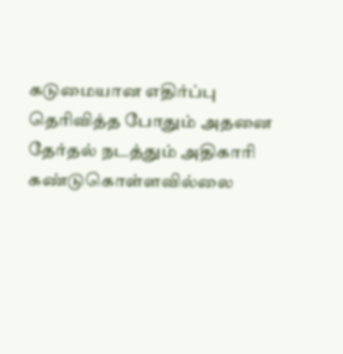கடுமையான எதிர்ப்பு தெரிவித்த போதும் அதனை தேர்தல் நடத்தும் அதிகாரி கண்டுகொள்ளவில்லை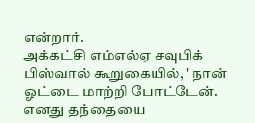என்றார்.
அக்கட்சி எம்எல்ஏ சவுபிக் பிஸ்வால் கூறுகையில், ' நான் ஓட்டை மாற்றி போட்டேன். எனது தந்தையை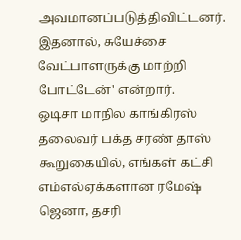அவமானப்படுத்திவிட்டனர். இதனால், சுயேச்சை வேட்பாளருக்கு மாற்றி போட்டேன்' என்றார்.
ஒடிசா மாநில காங்கிரஸ் தலைவர் பக்த சரண் தாஸ் கூறுகையில், எங்கள் கட்சி எம்எல்ஏக்களான ரமேஷ் ஜெனா, தசரி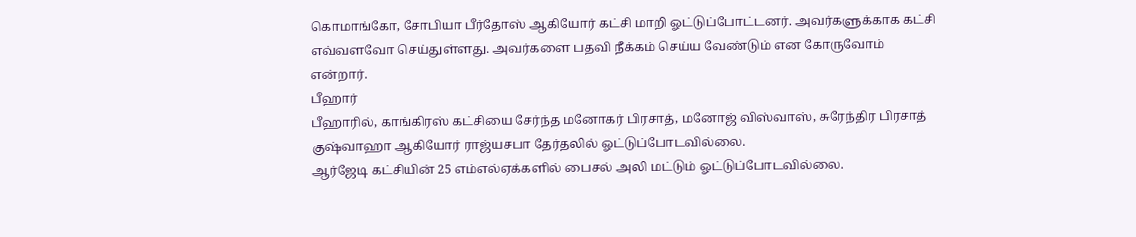கொமாங்கோ, சோபியா பீர்தோஸ் ஆகியோர் கட்சி மாறி ஓட்டுப்போட்டனர். அவர்களுக்காக கட்சி எவ்வளவோ செய்துள்ளது. அவர்களை பதவி நீக்கம் செய்ய வேண்டும் என கோருவோம் என்றார்.
பீஹார்
பீஹாரில், காங்கிரஸ் கட்சியை சேர்ந்த மனோகர் பிரசாத், மனோஜ் விஸ்வாஸ், சுரேந்திர பிரசாத் குஷ்வாஹா ஆகியோர் ராஜ்யசபா தேர்தலில் ஓட்டுப்போடவில்லை.
ஆர்ஜேடி கட்சியின் 25 எம்எல்ஏக்களில் பைசல் அலி மட்டும் ஓட்டுப்போடவில்லை.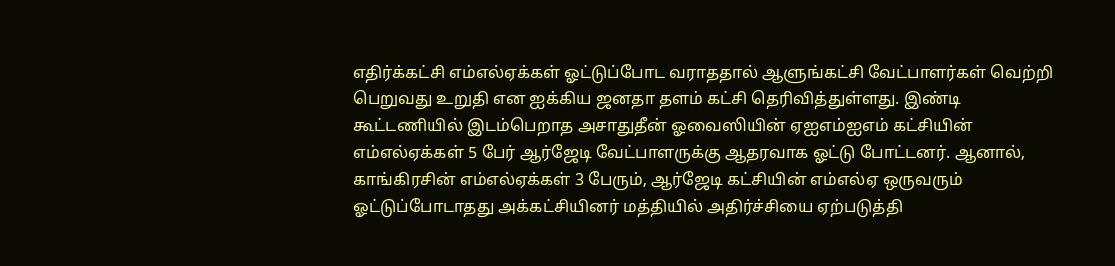எதிர்க்கட்சி எம்எல்ஏக்கள் ஓட்டுப்போட வராததால் ஆளுங்கட்சி வேட்பாளர்கள் வெற்றி பெறுவது உறுதி என ஐக்கிய ஜனதா தளம் கட்சி தெரிவித்துள்ளது. இண்டி கூட்டணியில் இடம்பெறாத அசாதுதீன் ஓவைஸியின் ஏஐஎம்ஐஎம் கட்சியின் எம்எல்ஏக்கள் 5 பேர் ஆர்ஜேடி வேட்பாளருக்கு ஆதரவாக ஓட்டு போட்டனர். ஆனால், காங்கிரசின் எம்எல்ஏக்கள் 3 பேரும், ஆர்ஜேடி கட்சியின் எம்எல்ஏ ஒருவரும் ஓட்டுப்போடாதது அக்கட்சியினர் மத்தியில் அதிர்ச்சியை ஏற்படுத்தி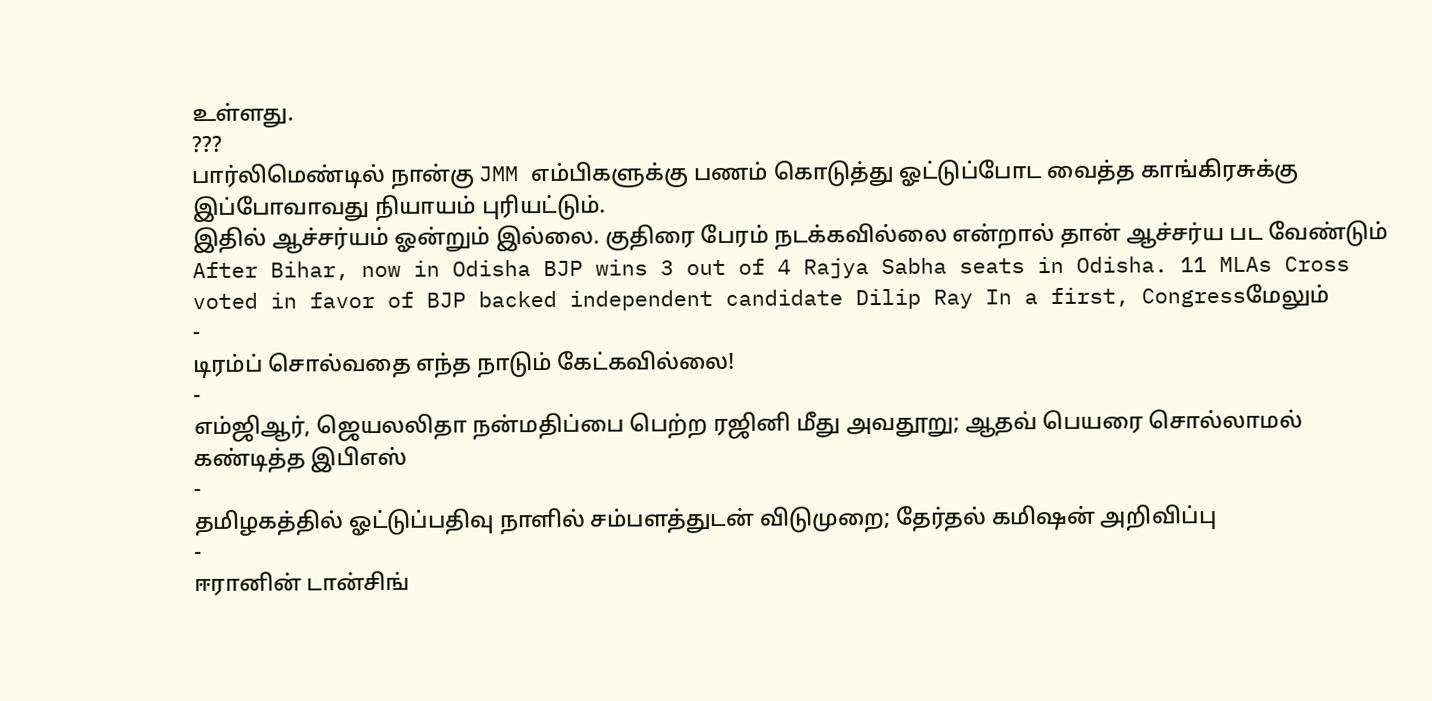உள்ளது.
???
பார்லிமெண்டில் நான்கு JMM எம்பிகளுக்கு பணம் கொடுத்து ஓட்டுப்போட வைத்த காங்கிரசுக்கு இப்போவாவது நியாயம் புரியட்டும்.
இதில் ஆச்சர்யம் ஓன்றும் இல்லை. குதிரை பேரம் நடக்கவில்லை என்றால் தான் ஆச்சர்ய பட வேண்டும்
After Bihar, now in Odisha BJP wins 3 out of 4 Rajya Sabha seats in Odisha. 11 MLAs Cross voted in favor of BJP backed independent candidate Dilip Ray In a first, Congressமேலும்
-
டிரம்ப் சொல்வதை எந்த நாடும் கேட்கவில்லை!
-
எம்ஜிஆர், ஜெயலலிதா நன்மதிப்பை பெற்ற ரஜினி மீது அவதூறு; ஆதவ் பெயரை சொல்லாமல் கண்டித்த இபிஎஸ்
-
தமிழகத்தில் ஓட்டுப்பதிவு நாளில் சம்பளத்துடன் விடுமுறை; தேர்தல் கமிஷன் அறிவிப்பு
-
ஈரானின் டான்சிங்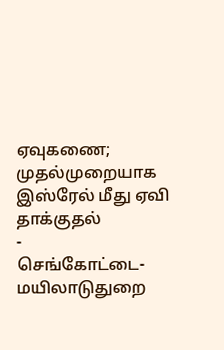ஏவுகணை; முதல்முறையாக இஸ்ரேல் மீது ஏவி தாக்குதல்
-
செங்கோட்டை- மயிலாடுதுறை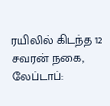ரயிலில் கிடந்த 12 சவரன் நகை, லேப்டாப்: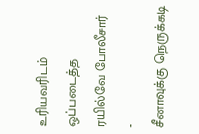உரியவரிடம் ஒப்படைத்த ரயில்வே போலீசார்
-
சீனாவுக்கு நெருக்கடி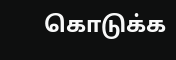கொடுக்க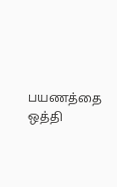பயணத்தை ஒத்தி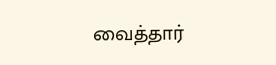வைத்தார்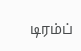டிரம்ப்